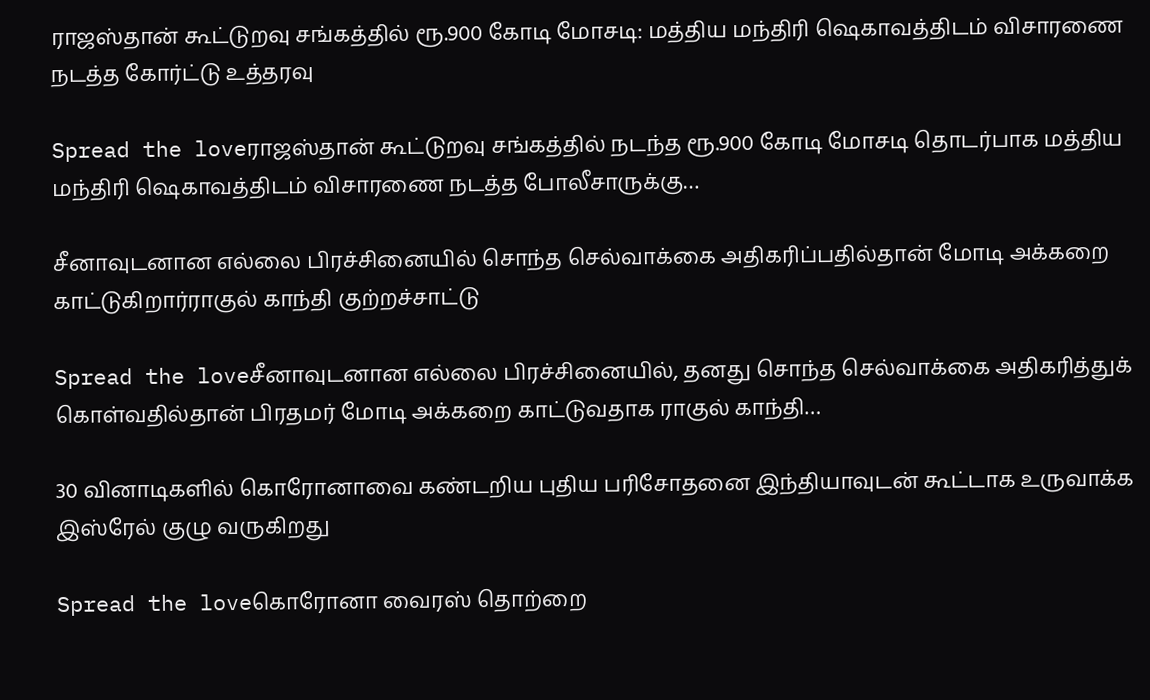ராஜஸ்தான் கூட்டுறவு சங்கத்தில் ரூ.900 கோடி மோசடி: மத்திய மந்திரி ஷெகாவத்திடம் விசாரணை நடத்த கோர்ட்டு உத்தரவு

Spread the loveராஜஸ்தான் கூட்டுறவு சங்கத்தில் நடந்த ரூ.900 கோடி மோசடி தொடர்பாக மத்திய மந்திரி ஷெகாவத்திடம் விசாரணை நடத்த போலீசாருக்கு…

சீனாவுடனான எல்லை பிரச்சினையில் சொந்த செல்வாக்கை அதிகரிப்பதில்தான் மோடி அக்கறை காட்டுகிறார்ராகுல் காந்தி குற்றச்சாட்டு

Spread the loveசீனாவுடனான எல்லை பிரச்சினையில், தனது சொந்த செல்வாக்கை அதிகரித்துக் கொள்வதில்தான் பிரதமர் மோடி அக்கறை காட்டுவதாக ராகுல் காந்தி…

30 வினாடிகளில் கொரோனாவை கண்டறிய புதிய பரிசோதனை இந்தியாவுடன் கூட்டாக உருவாக்க இஸ்ரேல் குழு வருகிறது

Spread the loveகொரோனா வைரஸ் தொற்றை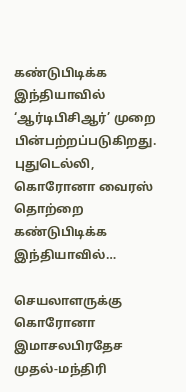கண்டுபிடிக்க இந்தியாவில் ‘ஆர்டிபிசிஆர்’ முறை பின்பற்றப்படுகிறது. புதுடெல்லி, கொரோனா வைரஸ் தொற்றை கண்டுபிடிக்க இந்தியாவில்…

செயலாளருக்கு கொரோனா இமாசலபிரதேச முதல்-மந்திரி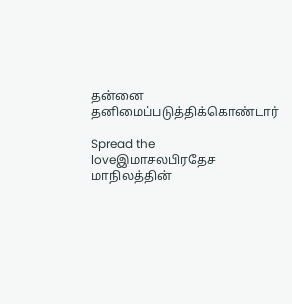தன்னை தனிமைப்படுத்திக்கொண்டார்

Spread the loveஇமாசலபிரதேச மாநிலத்தின்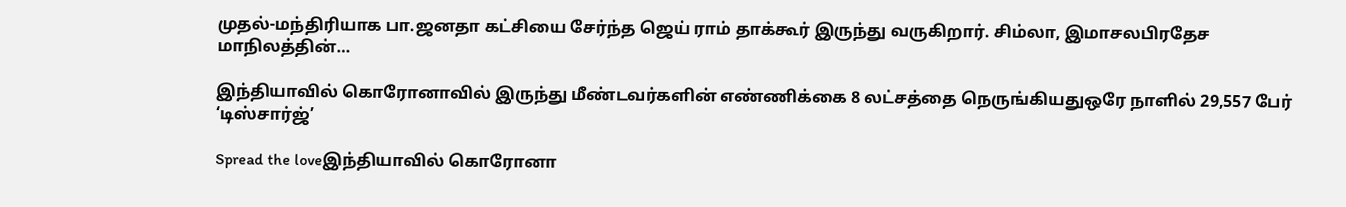முதல்-மந்திரியாக பா.ஜனதா கட்சியை சேர்ந்த ஜெய் ராம் தாக்கூர் இருந்து வருகிறார். சிம்லா, இமாசலபிரதேச மாநிலத்தின்…

இந்தியாவில் கொரோனாவில் இருந்து மீண்டவர்களின் எண்ணிக்கை 8 லட்சத்தை நெருங்கியதுஒரே நாளில் 29,557 பேர் ‘டிஸ்சார்ஜ்’

Spread the loveஇந்தியாவில் கொரோனா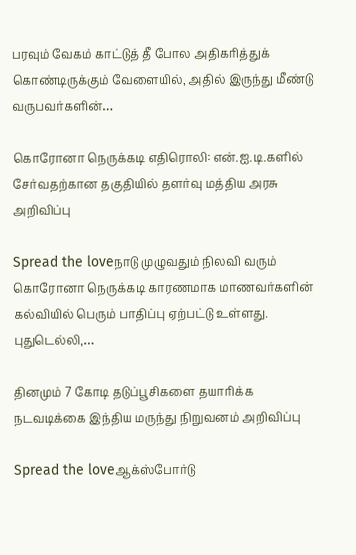பரவும் வேகம் காட்டுத் தீ போல அதிகரித்துக் கொண்டிருக்கும் வேளையில், அதில் இருந்து மீண்டு வருபவர்களின்…

கொரோனா நெருக்கடி எதிரொலி: என்.ஐ.டி.களில் சேர்வதற்கான தகுதியில் தளர்வு மத்திய அரசு அறிவிப்பு

Spread the loveநாடு முழுவதும் நிலவி வரும் கொரோனா நெருக்கடி காரணமாக மாணவர்களின் கல்வியில் பெரும் பாதிப்பு ஏற்பட்டு உள்ளது. புதுடெல்லி,…

தினமும் 7 கோடி தடுப்பூசிகளை தயாரிக்க நடவடிக்கை இந்திய மருந்து நிறுவனம் அறிவிப்பு

Spread the loveஆக்ஸ்போர்டு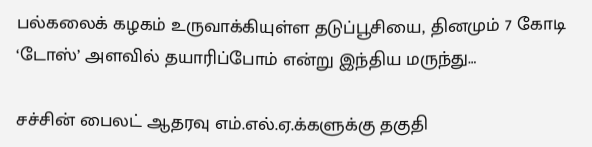பல்கலைக் கழகம் உருவாக்கியுள்ள தடுப்பூசியை, தினமும் 7 கோடி ‘டோஸ்’ அளவில் தயாரிப்போம் என்று இந்திய மருந்து…

சச்சின் பைலட் ஆதரவு எம்.எல்.ஏ.க்களுக்கு தகுதி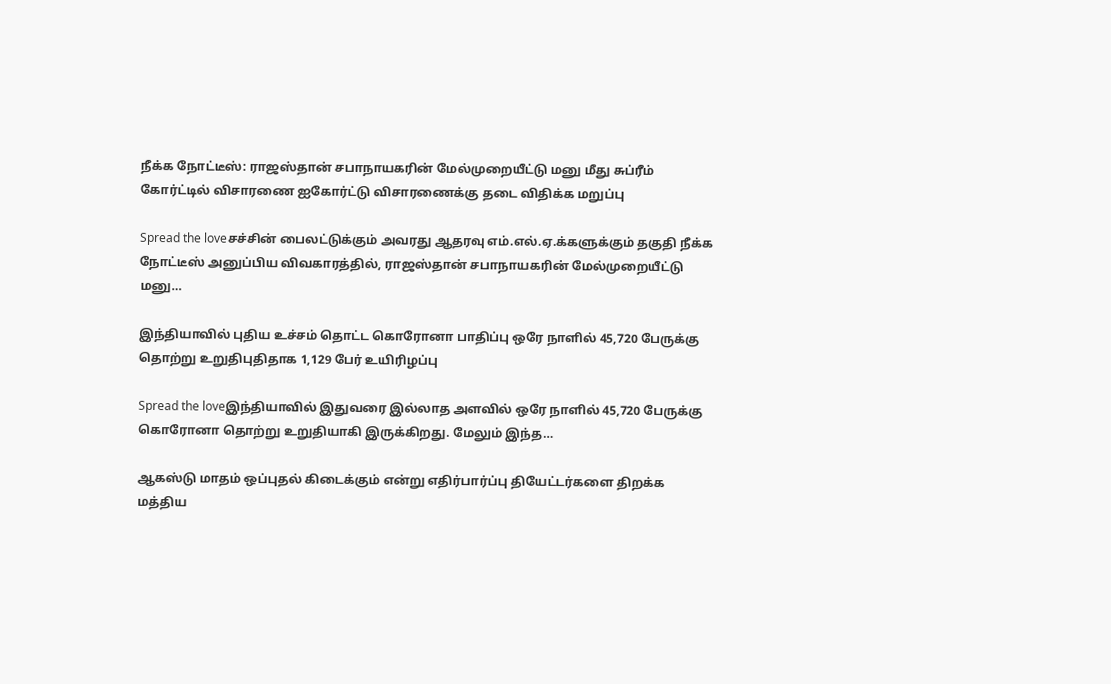நீக்க நோட்டீஸ்: ராஜஸ்தான் சபாநாயகரின் மேல்முறையீட்டு மனு மீது சுப்ரீம் கோர்ட்டில் விசாரணை ஐகோர்ட்டு விசாரணைக்கு தடை விதிக்க மறுப்பு

Spread the loveசச்சின் பைலட்டுக்கும் அவரது ஆதரவு எம்.எல்.ஏ.க்களுக்கும் தகுதி நீக்க நோட்டீஸ் அனுப்பிய விவகாரத்தில், ராஜஸ்தான் சபாநாயகரின் மேல்முறையீட்டு மனு…

இந்தியாவில் புதிய உச்சம் தொட்ட கொரோனா பாதிப்பு ஒரே நாளில் 45,720 பேருக்கு தொற்று உறுதிபுதிதாக 1,129 பேர் உயிரிழப்பு

Spread the loveஇந்தியாவில் இதுவரை இல்லாத அளவில் ஒரே நாளில் 45,720 பேருக்கு கொரோனா தொற்று உறுதியாகி இருக்கிறது. மேலும் இந்த…

ஆகஸ்டு மாதம் ஒப்புதல் கிடைக்கும் என்று எதிர்பார்ப்பு தியேட்டர்களை திறக்க மத்திய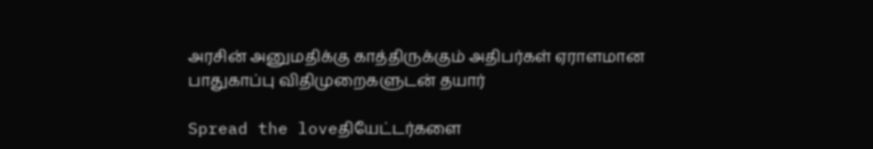அரசின் அனுமதிக்கு காத்திருக்கும் அதிபர்கள் ஏராளமான பாதுகாப்பு விதிமுறைகளுடன் தயார்

Spread the loveதியேட்டர்களை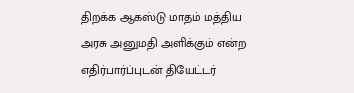திறக்க ஆகஸ்டு மாதம் மத்திய அரசு அனுமதி அளிக்கும் என்ற எதிர்பார்ப்புடன் தியேட்டர்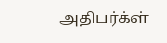அதிபர்க்ள்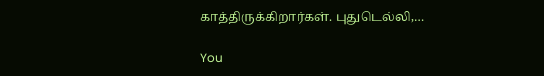காத்திருக்கிறார்கள். புதுடெல்லி,…

You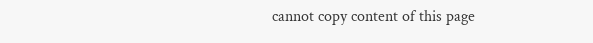cannot copy content of this page